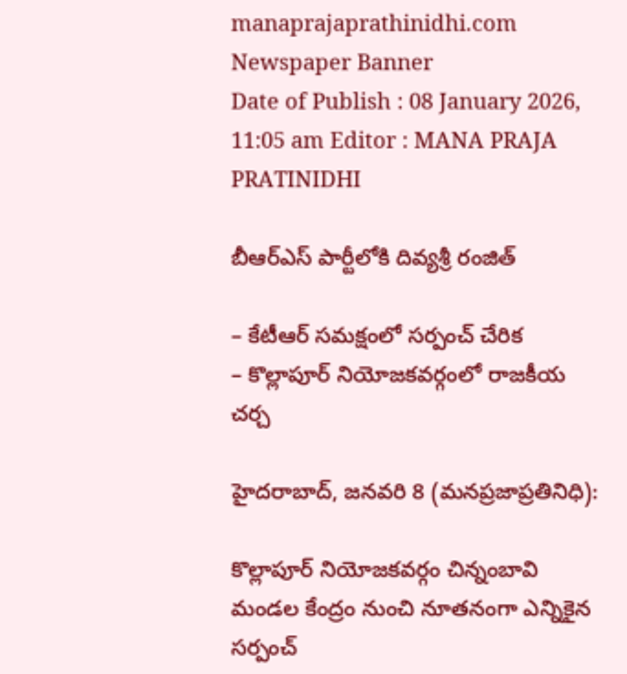manaprajaprathinidhi.com
Newspaper Banner
Date of Publish : 08 January 2026, 11:05 am Editor : MANA PRAJA PRATINIDHI

బీఆర్ఎస్ పార్టీలోకి దివ్యశ్రీ రంజిత్

– కేటీఆర్ సమక్షంలో సర్పంచ్ చేరిక
– కొల్లాపూర్ నియోజకవర్గంలో రాజకీయ చర్చ

హైదరాబాద్, జనవరి 8 (మనప్రజాప్రతినిధి):

కొల్లాపూర్ నియోజకవర్గం చిన్నంబావి మండల కేంద్రం నుంచి నూతనంగా ఎన్నికైన సర్పంచ్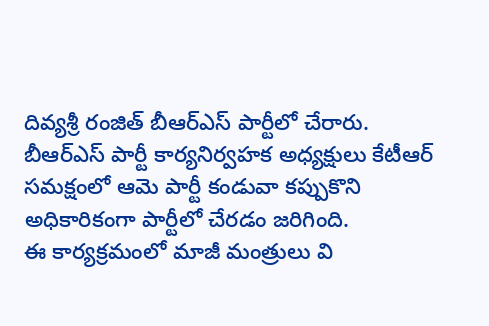దివ్యశ్రీ రంజిత్ బీఆర్ఎస్ పార్టీలో చేరారు. బీఆర్ఎస్ పార్టీ కార్యనిర్వహక అధ్యక్షులు కేటీఆర్ సమక్షంలో ఆమె పార్టీ కండువా కప్పుకొని అధికారికంగా పార్టీలో చేరడం జరిగింది.
ఈ కార్యక్రమంలో మాజీ మంత్రులు వి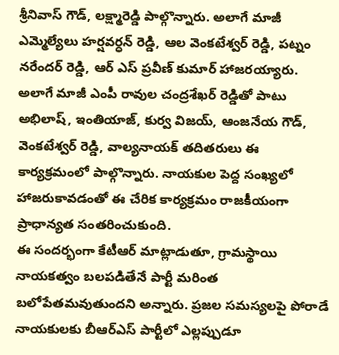శ్రీనివాస్ గౌడ్, లక్ష్మారెడ్డి పాల్గొన్నారు. అలాగే మాజీ ఎమ్మెల్యేలు హర్షవర్ధన్ రెడ్డి, ఆల వెంకటేశ్వర్ రెడ్డి, పట్నం నరేందర్ రెడ్డి, ఆర్ ఎస్ ప్రవీణ్ కుమార్ హాజరయ్యారు.
అలాగే మాజీ ఎంపీ రావుల చంద్రశేఖర్ రెడ్డితో పాటు అభిలాష్, ఇంతియాజ్, కుర్వ విజయ్, ఆంజనేయ గౌడ్, వెంకటేశ్వర్ రెడ్డి, వాల్యనాయక్ తదితరులు ఈ కార్యక్రమంలో పాల్గొన్నారు. నాయకుల పెద్ద సంఖ్యలో హాజరుకావడంతో ఈ చేరిక కార్యక్రమం రాజకీయంగా ప్రాధాన్యత సంతరించుకుంది.
ఈ సందర్భంగా కేటీఆర్ మాట్లాడుతూ, గ్రామస్థాయి నాయకత్వం బలపడితేనే పార్టీ మరింత బలోపేతమవుతుందని అన్నారు. ప్రజల సమస్యలపై పోరాడే నాయకులకు బీఆర్ఎస్ పార్టీలో ఎల్లప్పుడూ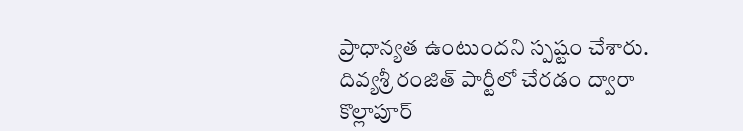ప్రాధాన్యత ఉంటుందని స్పష్టం చేశారు. దివ్యశ్రీ రంజిత్ పార్టీలో చేరడం ద్వారా కొల్లాపూర్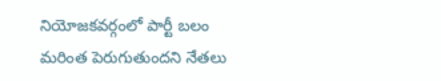నియోజకవర్గంలో పార్టీ బలం మరింత పెరుగుతుందని నేతలు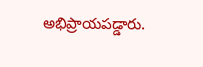అభిప్రాయపడ్డారు.